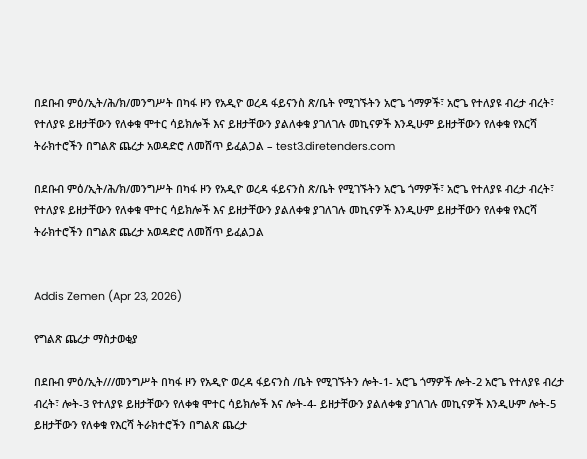በደቡብ ምዕ/ኢት/ሕ/ክ/መንግሥት በካፋ ዞን የአዲዮ ወረዳ ፋይናንስ ጽ/ቤት የሚገኙትን አሮጌ ጎማዎች፣ አሮጌ የተለያዩ ብረታ ብረት፣ የተለያዩ ይዘታቸውን የለቀቁ ሞተር ሳይክሎች እና ይዘታቸውን ያልለቀቁ ያገለገሉ መኪናዎች እንዲሁም ይዘታቸውን የለቀቁ የእርሻ ትራክተሮችን በግልጽ ጨረታ አወዳድሮ ለመሸጥ ይፈልጋል – test3.diretenders.com

በደቡብ ምዕ/ኢት/ሕ/ክ/መንግሥት በካፋ ዞን የአዲዮ ወረዳ ፋይናንስ ጽ/ቤት የሚገኙትን አሮጌ ጎማዎች፣ አሮጌ የተለያዩ ብረታ ብረት፣ የተለያዩ ይዘታቸውን የለቀቁ ሞተር ሳይክሎች እና ይዘታቸውን ያልለቀቁ ያገለገሉ መኪናዎች እንዲሁም ይዘታቸውን የለቀቁ የእርሻ ትራክተሮችን በግልጽ ጨረታ አወዳድሮ ለመሸጥ ይፈልጋል


Addis Zemen (Apr 23, 2026)

የግልጽ ጨረታ ማስታወቂያ

በደቡብ ምዕ/ኢት///መንግሥት በካፋ ዞን የአዲዮ ወረዳ ፋይናንስ /ቤት የሚገኙትን ሎት-1- አሮጌ ጎማዎች ሎት-2 አሮጌ የተለያዩ ብረታ ብረት፣ ሎት-3 የተለያዩ ይዘታቸውን የለቀቁ ሞተር ሳይክሎች እና ሎት-4- ይዘታቸውን ያልለቀቁ ያገለገሉ መኪናዎች እንዲሁም ሎት-5 ይዘታቸውን የለቀቁ የእርሻ ትራክተሮችን በግልጽ ጨረታ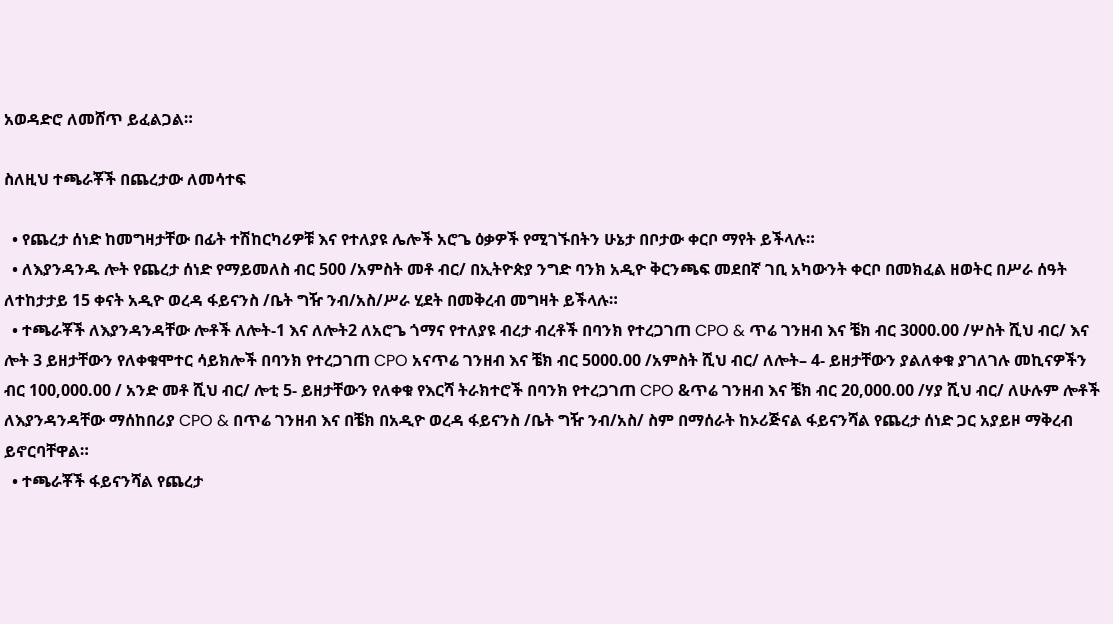አወዳድሮ ለመሸጥ ይፈልጋል።

ስለዚህ ተጫራቾች በጨረታው ለመሳተፍ

  • የጨረታ ሰነድ ከመግዛታቸው በፊት ተሽከርካሪዎቹ እና የተለያዩ ሌሎች አሮጌ ዕቃዎች የሚገኙበትን ሁኔታ በቦታው ቀርቦ ማየት ይችላሉ።
  • ለእያንዳንዱ ሎት የጨረታ ሰነድ የማይመለስ ብር 500 /አምስት መቶ ብር/ በኢትዮጵያ ንግድ ባንክ አዲዮ ቅርንጫፍ መደበኛ ገቢ አካውንት ቀርቦ በመክፈል ዘወትር በሥራ ሰዓት ለተከታታይ 15 ቀናት አዲዮ ወረዳ ፋይናንስ /ቤት ግዥ ንብ/አስ/ሥራ ሂደት በመቅረብ መግዛት ይችላሉ።
  • ተጫራቾች ለእያንዳንዳቸው ሎቶች ለሎት-1 እና ለሎት2 ለአሮጌ ጎማና የተለያዩ ብረታ ብረቶች በባንክ የተረጋገጠ CPO & ጥሬ ገንዘብ እና ቼክ ብር 3000.00 /ሦስት ሺህ ብር/ እና ሎት 3 ይዘታቸውን የለቀቁሞተር ሳይክሎች በባንክ የተረጋገጠ CPO አናጥሬ ገንዘብ እና ቼክ ብር 5000.00 /አምስት ሺህ ብር/ ለሎት– 4- ይዘታቸውን ያልለቀቁ ያገለገሉ መኪናዎችን ብር 100,000.00 / አንድ መቶ ሺህ ብር/ ሎቲ 5- ይዘታቸውን የለቀቁ የእርሻ ትራክተሮች በባንክ የተረጋገጠ CPO &ጥሬ ገንዘብ እና ቼክ ብር 20,000.00 /ሃያ ሺህ ብር/ ለሁሉም ሎቶች ለእያንዳንዳቸው ማሰከበሪያ CPO & በጥሬ ገንዘብ እና በቼክ በአዲዮ ወረዳ ፋይናንስ /ቤት ግዥ ንብ/አስ/ ስም በማሰራት ከኦሪጅናል ፋይናንሻል የጨረታ ሰነድ ጋር አያይዞ ማቅረብ ይኖርባቸዋል።
  • ተጫራቾች ፋይናንሻል የጨረታ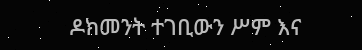ዶክመንት ተገቢውን ሥም እና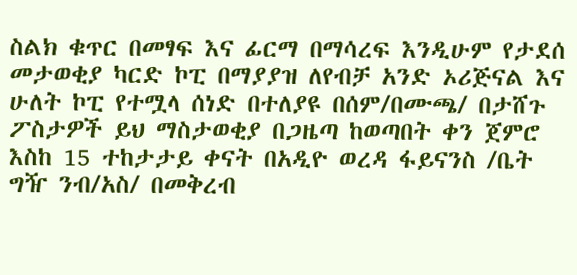ስልክ ቁጥር በመፃፍ እና ፊርማ በማሳረፍ እንዲሁም የታደሰ መታወቂያ ካርድ ኮፒ በማያያዝ ለየብቻ አንድ ኦሪጅናል እና ሁለት ኮፒ የተሟላ ሰነድ በተለያዩ በሰም/በሙጫ/ በታሸጉ ፖስታዎች ይህ ማስታወቂያ በጋዜጣ ከወጣበት ቀን ጀምሮ እስከ 15 ተከታታይ ቀናት በአዲዮ ወረዳ ፋይናንስ /ቤት ግዥ ንብ/አስ/ በመቅረብ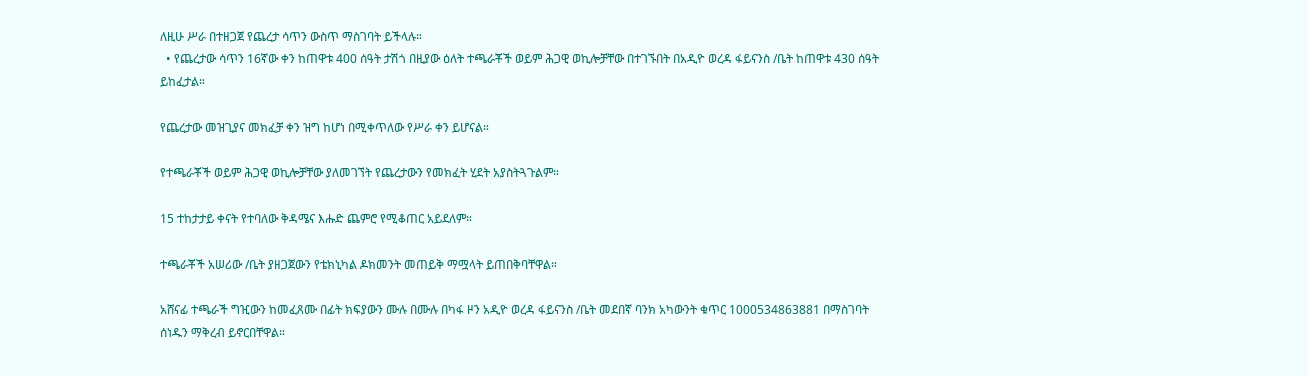ለዚሁ ሥራ በተዘጋጀ የጨረታ ሳጥን ውስጥ ማስገባት ይችላሉ።
  • የጨረታው ሳጥን 16ኛው ቀን ከጠዋቱ 400 ሰዓት ታሽጎ በዚያው ዕለት ተጫራቾች ወይም ሕጋዊ ወኪሎቻቸው በተገኙበት በአዲዮ ወረዳ ፋይናንስ /ቤት ከጠዋቱ 430 ሰዓት ይከፈታል።

የጨረታው መዝጊያና መክፈቻ ቀን ዝግ ከሆነ በሚቀጥለው የሥራ ቀን ይሆናል።

የተጫራቾች ወይም ሕጋዊ ወኪሎቻቸው ያለመገኘት የጨረታውን የመክፈት ሂደት አያስትጓጉልም።

15 ተከታታይ ቀናት የተባለው ቅዳሜና እሑድ ጨምሮ የሚቆጠር አይደለም።

ተጫራቾች አሠሪው /ቤት ያዘጋጀውን የቴክኒካል ዶክመንት መጠይቅ ማሟላት ይጠበቅባቸዋል።

አሸናፊ ተጫራች ግዢውን ከመፈጸሙ በፊት ክፍያውን ሙሉ በሙሉ በካፋ ዞን አዲዮ ወረዳ ፋይናንስ /ቤት መደበኛ ባንክ አካውንት ቁጥር 1000534863881 በማስገባት ሰነዱን ማቅረብ ይኖርበቸዋል።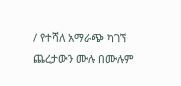/ የተሻለ አማራጭ ካገኘ ጨረታውን ሙሉ በሙሉም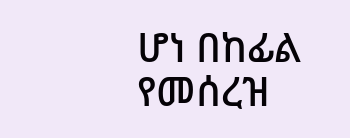ሆነ በከፊል የመሰረዝ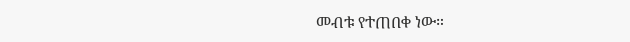መብቱ የተጠበቀ ነው።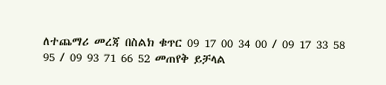ለተጨማሪ መረጃ በስልክ ቁጥር 09 17 00 34 00 / 09 17 33 58 95 / 09 93 71 66 52 መጠየቅ ይቻላል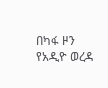በካፋ ዞን የአዲዮ ወረዳ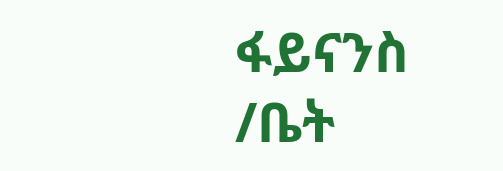ፋይናንስ /ቤት